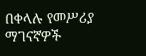በቀላሉ የመሥሪያ ማገናኛዎች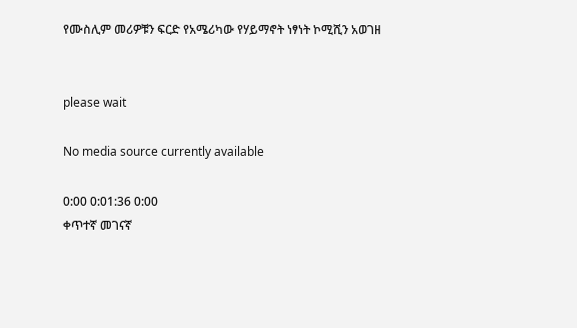የሙስሊም መሪዎቹን ፍርድ የአሜሪካው የሃይማኖት ነፃነት ኮሚሺን አወገዘ


please wait

No media source currently available

0:00 0:01:36 0:00
ቀጥተኛ መገናኛ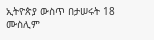ኢትዮጵያ ውስጥ በታሠሩት 18 ሙስሊም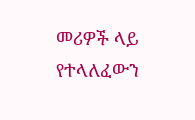መሪዎች ላይ የተላለፈውን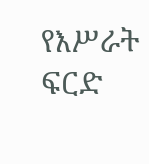የእሥራት ፍርድ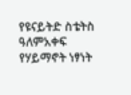የዩናይትድ ስቴትስ ዓለምአቀፍ የሃይማኖት ነፃነት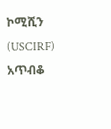ኮሚሺን (USCIRF) አጥብቆ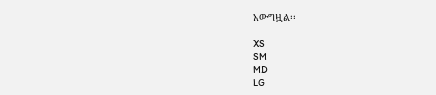አውግዟል፡፡

XS
SM
MD
LG